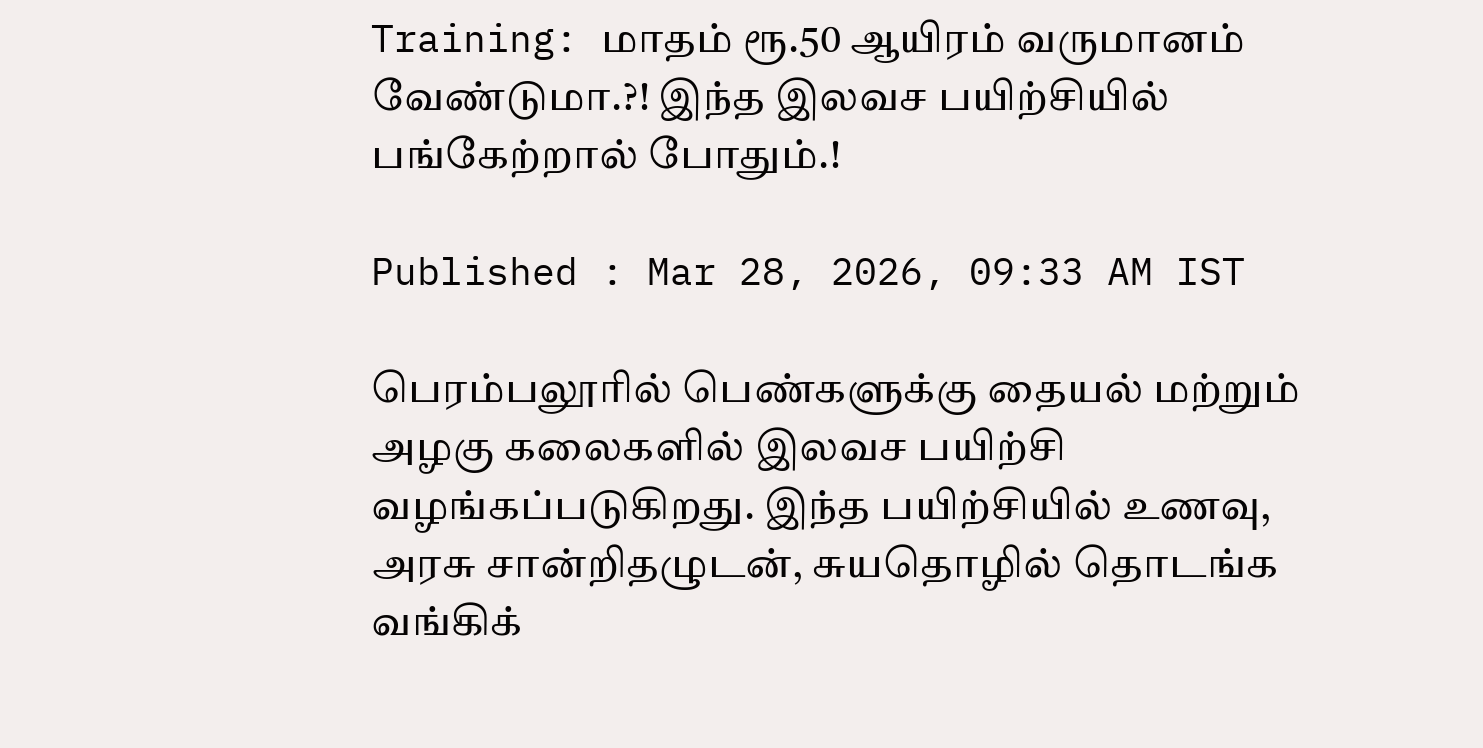Training: மாதம் ரூ.50 ஆயிரம் வருமானம் வேண்டுமா.?! இந்த இலவச பயிற்சியில் பங்கேற்றால் போதும்.!

Published : Mar 28, 2026, 09:33 AM IST

பெரம்பலூரில் பெண்களுக்கு தையல் மற்றும் அழகு கலைகளில் இலவச பயிற்சி வழங்கப்படுகிறது. இந்த பயிற்சியில் உணவு, அரசு சான்றிதழுடன், சுயதொழில் தொடங்க வங்கிக்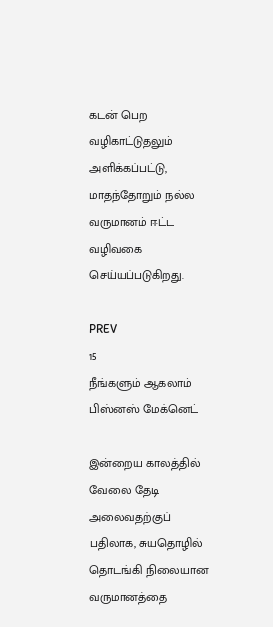கடன் பெற வழிகாட்டுதலும் அளிக்கப்பட்டு, மாதந்தோறும் நல்ல வருமானம் ஈட்ட வழிவகை செய்யப்படுகிறது.

PREV
15
நீங்களும் ஆகலாம் பிஸ்னஸ் மேக்னெட்

இன்றைய காலத்தில் வேலை தேடி அலைவதற்குப் பதிலாக, சுயதொழில் தொடங்கி நிலையான வருமானத்தை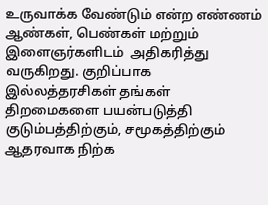உருவாக்க வேண்டும் என்ற எண்ணம் ஆண்கள், பெண்கள் மற்றும் இளைஞர்களிடம்  அதிகரித்து வருகிறது. குறிப்பாக இல்லத்தரசிகள் தங்கள் திறமைகளை பயன்படுத்தி குடும்பத்திற்கும், சமூகத்திற்கும் ஆதரவாக நிற்க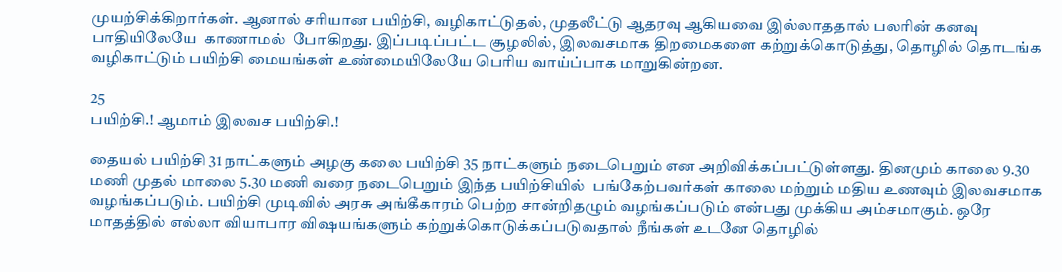முயற்சிக்கிறார்கள். ஆனால் சரியான பயிற்சி, வழிகாட்டுதல், முதலீட்டு ஆதரவு ஆகியவை இல்லாததால் பலரின் கனவு பாதியிலேயே  காணாமல்  போகிறது. இப்படிப்பட்ட சூழலில், இலவசமாக திறமைகளை கற்றுக்கொடுத்து, தொழில் தொடங்க வழிகாட்டும் பயிற்சி மையங்கள் உண்மையிலேயே பெரிய வாய்ப்பாக மாறுகின்றன.

25
பயிற்சி.! ஆமாம் இலவச பயிற்சி.!

தையல் பயிற்சி 31 நாட்களும் அழகு கலை பயிற்சி 35 நாட்களும் நடைபெறும் என அறிவிக்கப்பட்டுள்ளது. தினமும் காலை 9.30 மணி முதல் மாலை 5.30 மணி வரை நடைபெறும் இந்த பயிற்சியில்  பங்கேற்பவர்கள் காலை மற்றும் மதிய உணவும் இலவசமாக வழங்கப்படும். பயிற்சி முடிவில் அரசு அங்கீகாரம் பெற்ற சான்றிதழும் வழங்கப்படும் என்பது முக்கிய அம்சமாகும். ஒரே மாதத்தில் எல்லா வியாபார விஷயங்களும் கற்றுக்கொடுக்கப்படுவதால் நீங்கள் உடனே தொழில்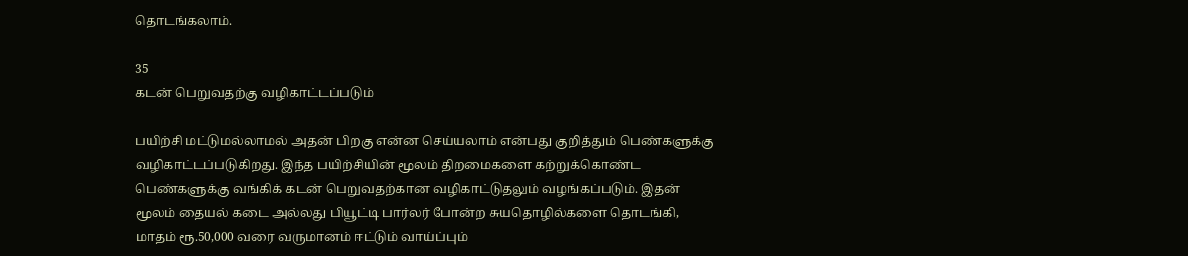தொடங்கலாம்.

35
கடன் பெறுவதற்கு வழிகாட்டப்படும்

பயிற்சி மட்டுமல்லாமல் அதன் பிறகு என்ன செய்யலாம் என்பது குறித்தும் பெண்களுக்கு வழிகாட்டப்படுகிறது. இந்த பயிற்சியின் மூலம் திறமைகளை கற்றுக்கொண்ட பெண்களுக்கு வங்கிக் கடன் பெறுவதற்கான வழிகாட்டுதலும் வழங்கப்படும். இதன் மூலம் தையல் கடை அல்லது பியூட்டி பார்லர் போன்ற சுயதொழில்களை தொடங்கி, மாதம் ரூ.50,000 வரை வருமானம் ஈட்டும் வாய்ப்பும்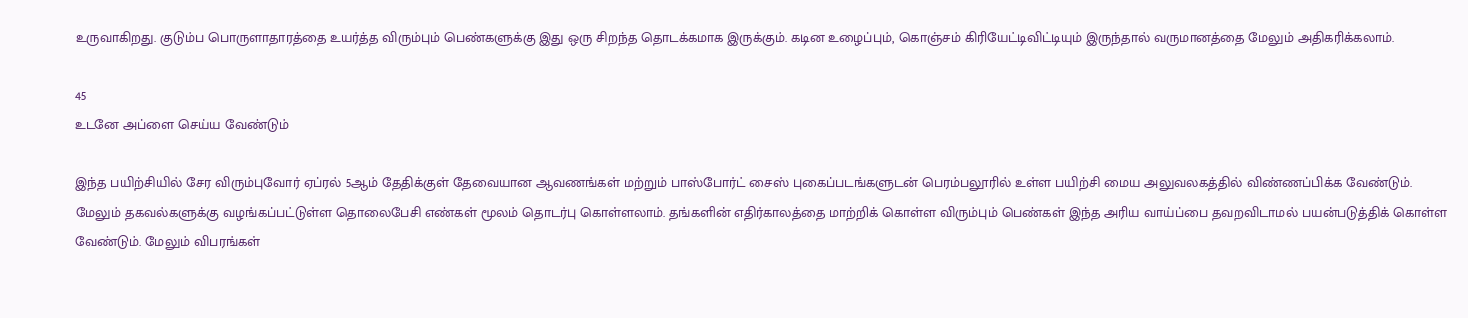உருவாகிறது. குடும்ப பொருளாதாரத்தை உயர்த்த விரும்பும் பெண்களுக்கு இது ஒரு சிறந்த தொடக்கமாக இருக்கும். கடின உழைப்பும், கொஞ்சம் கிரியேட்டிவிட்டியும் இருந்தால் வருமானத்தை மேலும் அதிகரிக்கலாம்.

45
உடனே அப்ளை செய்ய வேண்டும்

இந்த பயிற்சியில் சேர விரும்புவோர் ஏப்ரல் 5ஆம் தேதிக்குள் தேவையான ஆவணங்கள் மற்றும் பாஸ்போர்ட் சைஸ் புகைப்படங்களுடன் பெரம்பலூரில் உள்ள பயிற்சி மைய அலுவலகத்தில் விண்ணப்பிக்க வேண்டும். மேலும் தகவல்களுக்கு வழங்கப்பட்டுள்ள தொலைபேசி எண்கள் மூலம் தொடர்பு கொள்ளலாம். தங்களின் எதிர்காலத்தை மாற்றிக் கொள்ள விரும்பும் பெண்கள் இந்த அரிய வாய்ப்பை தவறவிடாமல் பயன்படுத்திக் கொள்ள வேண்டும். மேலும் விபரங்கள்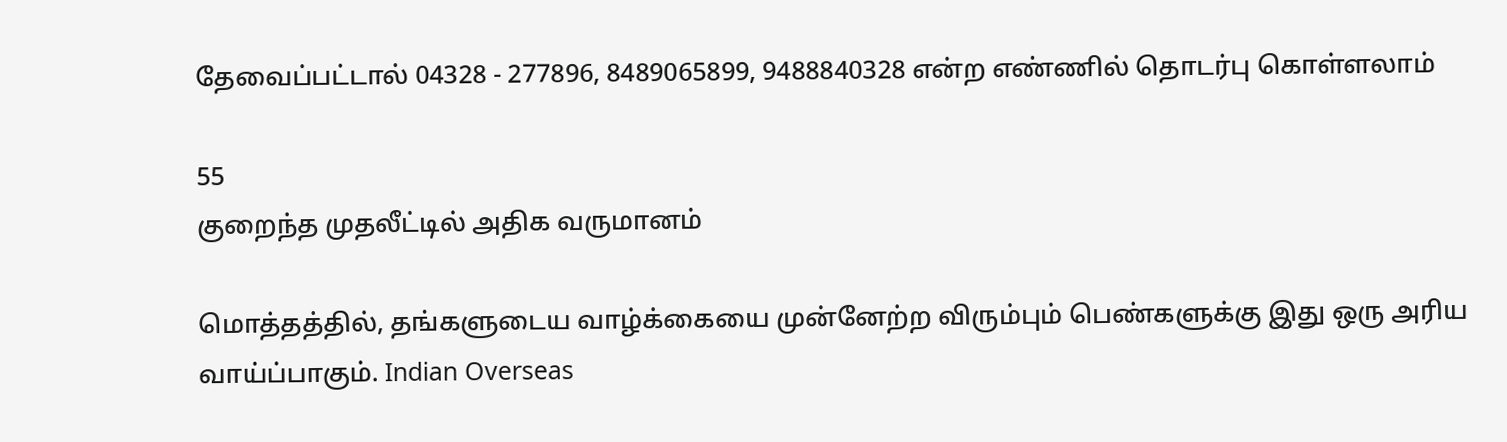தேவைப்பட்டால் 04328 - 277896, 8489065899, 9488840328 என்ற எண்ணில் தொடர்பு கொள்ளலாம்

55
குறைந்த முதலீட்டில் அதிக வருமானம்

மொத்தத்தில், தங்களுடைய வாழ்க்கையை முன்னேற்ற விரும்பும் பெண்களுக்கு இது ஒரு அரிய வாய்ப்பாகும். Indian Overseas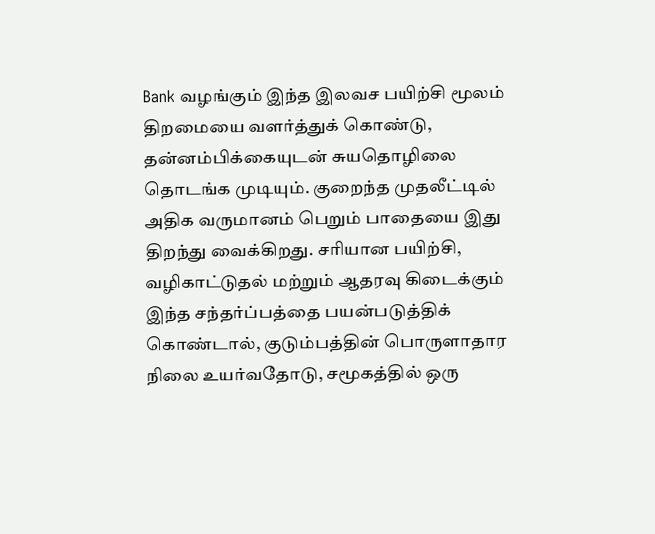Bank வழங்கும் இந்த இலவச பயிற்சி மூலம் திறமையை வளர்த்துக் கொண்டு, தன்னம்பிக்கையுடன் சுயதொழிலை தொடங்க முடியும். குறைந்த முதலீட்டில் அதிக வருமானம் பெறும் பாதையை இது திறந்து வைக்கிறது. சரியான பயிற்சி, வழிகாட்டுதல் மற்றும் ஆதரவு கிடைக்கும் இந்த சந்தர்ப்பத்தை பயன்படுத்திக் கொண்டால், குடும்பத்தின் பொருளாதார நிலை உயர்வதோடு, சமூகத்தில் ஒரு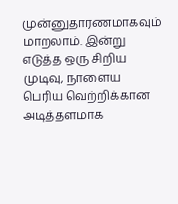முன்னுதாரணமாகவும் மாறலாம். இன்று எடுத்த ஒரு சிறிய முடிவு, நாளைய பெரிய வெற்றிக்கான அடித்தளமாக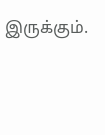இருக்கும்.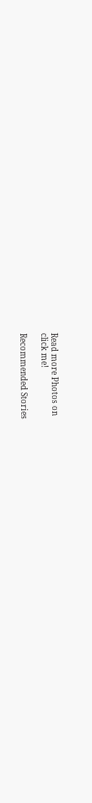Read more Photos on
click me!

Recommended Stories